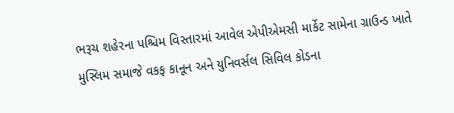ભરૂચ શહેરના પશ્ચિમ વિસ્તારમાં આવેલ એપીએમસી માર્કેટ સામેના ગ્રાઉન્ડ ખાતે મુસ્લિમ સમાજે વકફ કાનૂન અને યુનિવર્સલ સિવિલ કોડના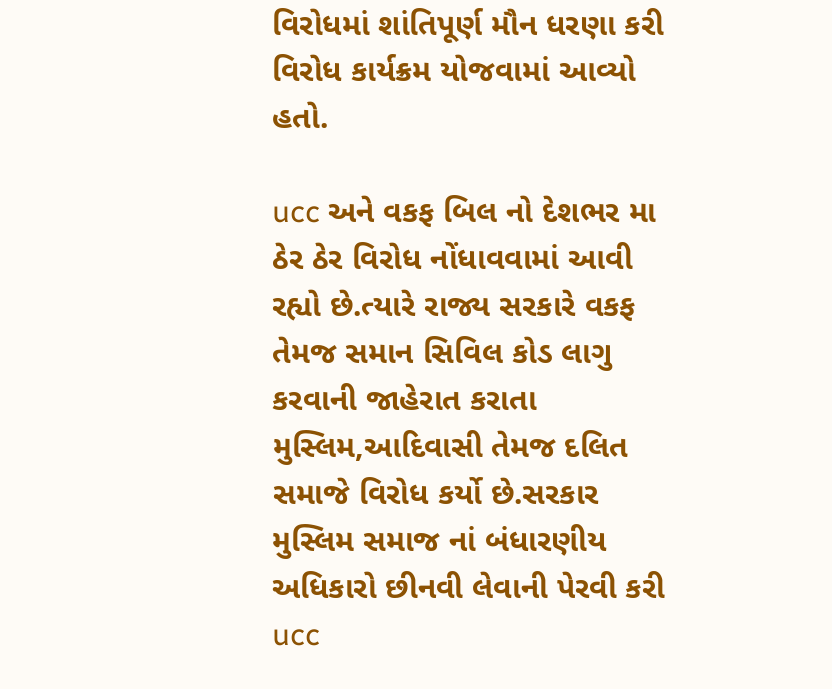વિરોધમાં શાંતિપૂર્ણ મૌન ધરણા કરી વિરોધ કાર્યક્રમ યોજવામાં આવ્યો હતો.

ucc અને વકફ બિલ નો દેશભર મા ઠેર ઠેર વિરોધ નોંધાવવામાં આવી રહ્યો છે.ત્યારે રાજ્ય સરકારે વકફ તેમજ સમાન સિવિલ કોડ લાગુ કરવાની જાહેરાત કરાતા મુસ્લિમ,આદિવાસી તેમજ દલિત સમાજે વિરોધ કર્યો છે.સરકાર મુસ્લિમ સમાજ નાં બંધારણીય અધિકારો છીનવી લેવાની પેરવી કરી ucc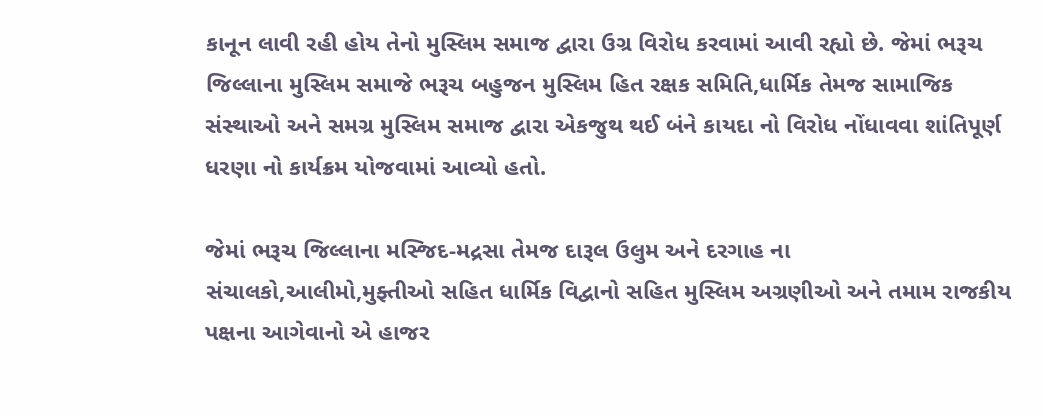કાનૂન લાવી રહી હોય તેનો મુસ્લિમ સમાજ દ્વારા ઉગ્ર વિરોધ કરવામાં આવી રહ્યો છે. જેમાં ભરૂચ જિલ્લાના મુસ્લિમ સમાજે ભરૂચ બહુજન મુસ્લિમ હિત રક્ષક સમિતિ,ધાર્મિક તેમજ સામાજિક સંસ્થાઓ અને સમગ્ર મુસ્લિમ સમાજ દ્વારા એકજુથ થઈ બંને કાયદા નો વિરોધ નોંધાવવા શાંતિપૂર્ણ ધરણા નો કાર્યક્રમ યોજવામાં આવ્યો હતો.

જેમાં ભરૂચ જિલ્લાના મસ્જિદ-મદ્રસા તેમજ દારૂલ ઉલુમ અને દરગાહ ના સંચાલકો,આલીમો,મુફ્તીઓ સહિત ધાર્મિક વિદ્વાનો સહિત મુસ્લિમ અગ્રણીઓ અને તમામ રાજકીય પક્ષના આગેવાનો એ હાજર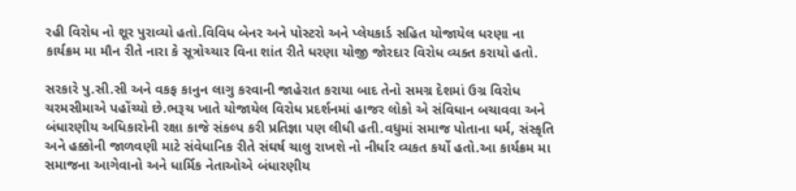રહી વિરોધ નો શૂર પુરાવ્યો હતો.વિવિધ બેનર અને પોસ્ટરો અને પ્લેયકાર્ડ સહિત યોજાયેલ ધરણા ના કાર્યક્રમ મા મૌન રીતે નારા કે સૂત્રોચ્ચાર વિના શાંત રીતે ધરણા યોજી જોરદાર વિરોધ વ્યક્ત કરાયો હતો.

સરકારે પુ.સી.સી અને વકફ કાનુન લાગુ કરવાની જાહેરાત કરાયા બાદ તેનો સમગ્ર દેશમાં ઉગ્ર વિરોધ ચરમસીમાએ પહોંચ્યો છે.ભરૂચ ખાતે યોજાયેલ વિરોધ પ્રદર્શનમાં હાજર લોકો એ સંવિધાન બચાવવા અને બંધારણીય અધિકારોની રક્ષા કાજે સંકલ્પ કરી પ્રતિજ્ઞા પણ લીધી હતી.વધુમાં સમાજ પોતાના ધર્મ, સંસ્કૃતિ અને હક્કોની જાળવણી માટે સંવેધાનિક રીતે સંઘર્ષ ચાલુ રાખશે નો નીર્ધાર વ્યકત કર્યો હતો.આ કાર્યક્રમ મા સમાજના આગેવાનો અને ધાર્મિક નેતાઓએ બંધારણીય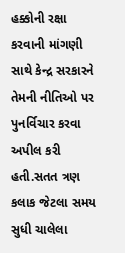હક્કોની રક્ષા કરવાની માંગણી સાથે કેન્દ્ર સરકારને તેમની નીતિઓ પર પુનર્વિચાર કરવા અપીલ કરી હતી.સતત ત્રણ કલાક જેટલા સમય સુધી ચાલેલા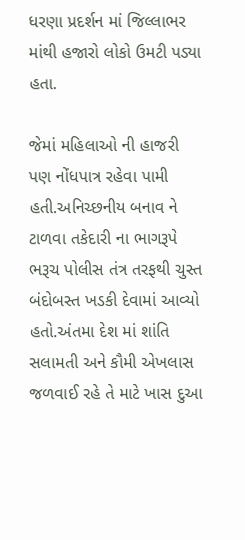ધરણા પ્રદર્શન માં જિલ્લાભર માંથી હજારો લોકો ઉમટી પડ્યા હતા.

જેમાં મહિલાઓ ની હાજરી પણ નોંધપાત્ર રહેવા પામી હતી.અનિચ્છનીય બનાવ ને ટાળવા તકેદારી ના ભાગરૂપે ભરૂચ પોલીસ તંત્ર તરફથી ચુસ્ત બંદોબસ્ત ખડકી દેવામાં આવ્યો હતો.અંતમા દેશ માં શાંતિ સલામતી અને કૌમી એખલાસ જળવાઈ રહે તે માટે ખાસ દુઆ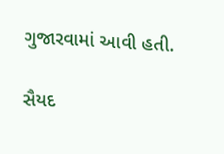ગુજારવામાં આવી હતી.

સૈયદ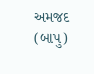અમજદ (બાપુ)